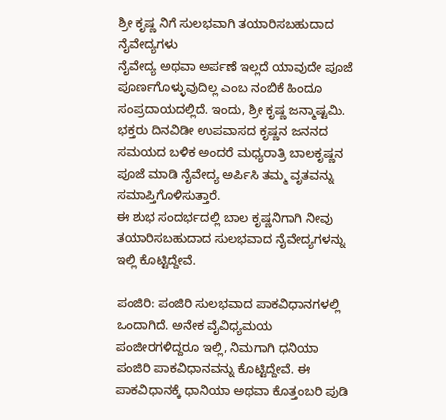ಶ್ರೀ ಕೃಷ್ಣ ನಿಗೆ ಸುಲಭವಾಗಿ ತಯಾರಿಸಬಹುದಾದ ನೈವೇದ್ಯಗಳು
ನೈವೇದ್ಯ ಅಥವಾ ಅರ್ಪಣೆ ಇಲ್ಲದೆ ಯಾವುದೇ ಪೂಜೆ ಪೂರ್ಣಗೊಳ್ಳುವುದಿಲ್ಲ ಎಂಬ ನಂಬಿಕೆ ಹಿಂದೂ ಸಂಪ್ರದಾಯದಲ್ಲಿದೆ. ಇಂದು, ಶ್ರೀ ಕೃಷ್ಣ ಜನ್ಮಾಷ್ಟಮಿ. ಭಕ್ತರು ದಿನವಿಡೀ ಉಪವಾಸದ ಕೃಷ್ಣನ ಜನನದ ಸಮಯದ ಬಳಿಕ ಅಂದರೆ ಮಧ್ಯರಾತ್ರಿ ಬಾಲಕೃಷ್ಣನ ಪೂಜೆ ಮಾಡಿ ನೈವೇದ್ಯ ಅರ್ಪಿಸಿ ತಮ್ಮ ವೃತವನ್ನು ಸಮಾಪ್ತಿಗೊಳಿಸುತ್ತಾರೆ.
ಈ ಶುಭ ಸಂದರ್ಭದಲ್ಲಿ ಬಾಲ ಕೃಷ್ಣನಿಗಾಗಿ ನೀವು ತಯಾರಿಸಬಹುದಾದ ಸುಲಭವಾದ ನೈವೇದ್ಯಗಳನ್ನು ಇಲ್ಲಿ ಕೊಟ್ಟಿದ್ದೇವೆ.

ಪಂಜಿರಿ: ಪಂಜಿರಿ ಸುಲಭವಾದ ಪಾಕವಿಧಾನಗಳಲ್ಲಿ ಒಂದಾಗಿದೆ. ಅನೇಕ ವೈವಿಧ್ಯಮಯ ಪಂಜೀರಗಳಿದ್ದರೂ ಇಲ್ಲಿ, ನಿಮಗಾಗಿ ಧನಿಯಾ ಪಂಜಿರಿ ಪಾಕವಿಧಾನವನ್ನು ಕೊಟ್ಟಿದ್ದೇವೆ. ಈ ಪಾಕವಿಧಾನಕ್ಕೆ ಧಾನಿಯಾ ಅಥವಾ ಕೊತ್ತಂಬರಿ ಪುಡಿ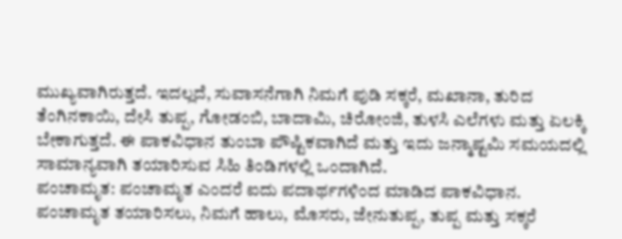ಮುಖ್ಯವಾಗಿರುತ್ತದೆ. ಇದಲ್ಲದೆ, ಸುವಾಸನೆಗಾಗಿ ನಿಮಗೆ ಪುಡಿ ಸಕ್ಕರೆ, ಮಖಾನಾ, ತುರಿದ ತೆಂಗಿನಕಾಯಿ, ದೇಸಿ ತುಪ್ಪ, ಗೋಡಂಬಿ, ಬಾದಾಮಿ, ಚಿರೋಂಜಿ, ತುಳಸಿ ಎಲೆಗಳು ಮತ್ತು ಏಲಕ್ಕಿ ಬೇಕಾಗುತ್ತದೆ. ಈ ಪಾಕವಿಧಾನ ತುಂಬಾ ಪೌಷ್ಟಿಕವಾಗಿದೆ ಮತ್ತು ಇದು ಜನ್ಮಾಷ್ಟಮಿ ಸಮಯದಲ್ಲಿ ಸಾಮಾನ್ಯವಾಗಿ ತಯಾರಿಸುವ ಸಿಹಿ ತಿಂಡಿಗಳಲ್ಲಿ ಒಂದಾಗಿದೆ.
ಪಂಚಾಮೃತ: ಪಂಚಾಮೃತ ಎಂದರೆ ಐದು ಪದಾರ್ಥಗಳಿಂದ ಮಾಡಿದ ಪಾಕವಿಧಾನ. ಪಂಚಾಮೃತ ತಯಾರಿಸಲು, ನಿಮಗೆ ಹಾಲು, ಮೊಸರು, ಜೇನುತುಪ್ಪ, ತುಪ್ಪ ಮತ್ತು ಸಕ್ಕರೆ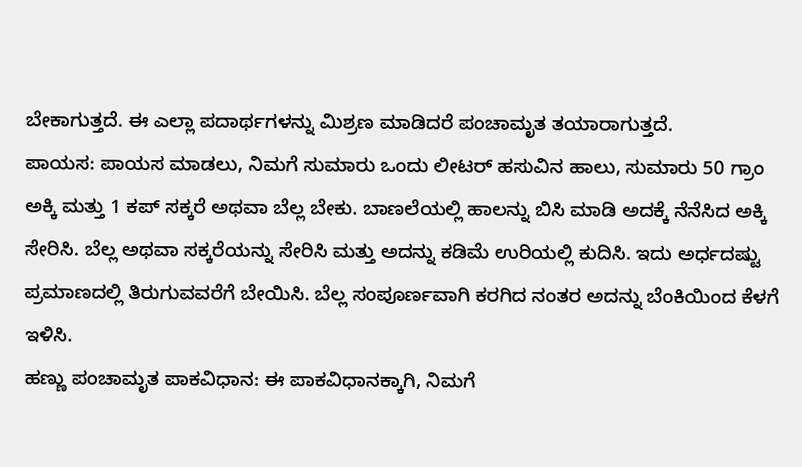ಬೇಕಾಗುತ್ತದೆ. ಈ ಎಲ್ಲಾ ಪದಾರ್ಥಗಳನ್ನು ಮಿಶ್ರಣ ಮಾಡಿದರೆ ಪಂಚಾಮೃತ ತಯಾರಾಗುತ್ತದೆ.
ಪಾಯಸ: ಪಾಯಸ ಮಾಡಲು, ನಿಮಗೆ ಸುಮಾರು ಒಂದು ಲೀಟರ್ ಹಸುವಿನ ಹಾಲು, ಸುಮಾರು 50 ಗ್ರಾಂ ಅಕ್ಕಿ ಮತ್ತು 1 ಕಪ್ ಸಕ್ಕರೆ ಅಥವಾ ಬೆಲ್ಲ ಬೇಕು. ಬಾಣಲೆಯಲ್ಲಿ ಹಾಲನ್ನು ಬಿಸಿ ಮಾಡಿ ಅದಕ್ಕೆ ನೆನೆಸಿದ ಅಕ್ಕಿ ಸೇರಿಸಿ. ಬೆಲ್ಲ ಅಥವಾ ಸಕ್ಕರೆಯನ್ನು ಸೇರಿಸಿ ಮತ್ತು ಅದನ್ನು ಕಡಿಮೆ ಉರಿಯಲ್ಲಿ ಕುದಿಸಿ. ಇದು ಅರ್ಧದಷ್ಟು ಪ್ರಮಾಣದಲ್ಲಿ ತಿರುಗುವವರೆಗೆ ಬೇಯಿಸಿ. ಬೆಲ್ಲ ಸಂಪೂರ್ಣವಾಗಿ ಕರಗಿದ ನಂತರ ಅದನ್ನು ಬೆಂಕಿಯಿಂದ ಕೆಳಗೆ ಇಳಿಸಿ.
ಹಣ್ಣು ಪಂಚಾಮೃತ ಪಾಕವಿಧಾನ: ಈ ಪಾಕವಿಧಾನಕ್ಕಾಗಿ, ನಿಮಗೆ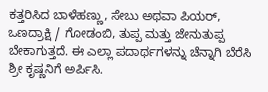ಕತ್ತರಿಸಿದ ಬಾಳೆಹಣ್ಣು, ಸೇಬು ಅಥವಾ ಪಿಯರ್, ಒಣದ್ರಾಕ್ಷಿ / ಗೋಡಂಬಿ, ತುಪ್ಪ ಮತ್ತು ಜೇನುತುಪ್ಪ ಬೇಕಾಗುತ್ತದೆ. ಈ ಎಲ್ಲಾ ಪದಾರ್ಥಗಳನ್ನು ಚೆನ್ನಾಗಿ ಬೆರೆಸಿ ಶ್ರೀ ಕೃಷ್ಣನಿಗೆ ಅರ್ಪಿಸಿ.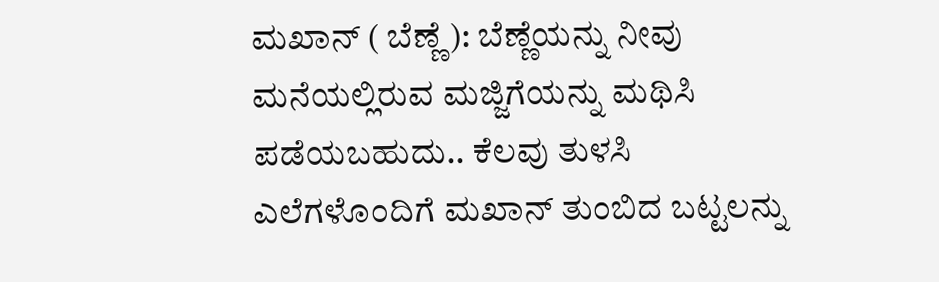ಮಖಾನ್ ( ಬೆಣ್ಣೆ): ಬೆಣ್ಣೆಯನ್ನು ನೀವು ಮನೆಯಲ್ಲಿರುವ ಮಜ್ಜಿಗೆಯನ್ನು ಮಥಿಸಿ ಪಡೆಯಬಹುದು.. ಕೆಲವು ತುಳಸಿ ಎಲೆಗಳೊಂದಿಗೆ ಮಖಾನ್ ತುಂಬಿದ ಬಟ್ಟಲನ್ನು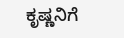ಕೃಷ್ಣನಿಗೆ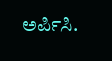ಅರ್ಪಿಸಿ.